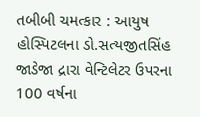તબીબી ચમત્કાર : આયુષ હોસ્પિટલના ડો.સત્યજીતસિંહ જાડેજા દ્રારા વેન્ટિલેટર ઉપરના 100 વર્ષના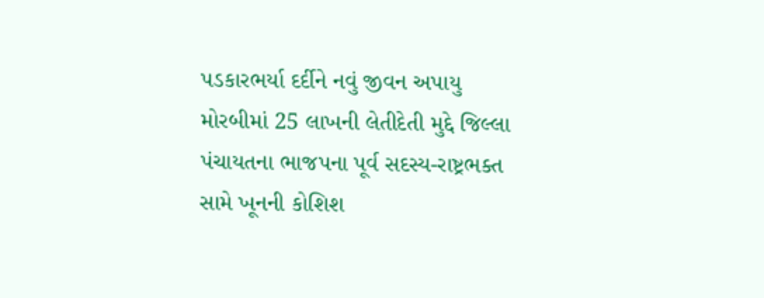પડકારભર્યા દર્દીને નવું જીવન અપાયુ મોરબીમાં 25 લાખની લેતીદેતી મુદ્દે જિલ્લા પંચાયતના ભાજપના પૂર્વ સદસ્ય-રાષ્ટ્રભક્ત સામે ખૂનની કોશિશ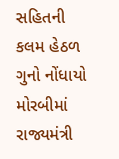સહિતની કલમ હેઠળ ગુનો નોંધાયો મોરબીમાં રાજ્યમંત્રી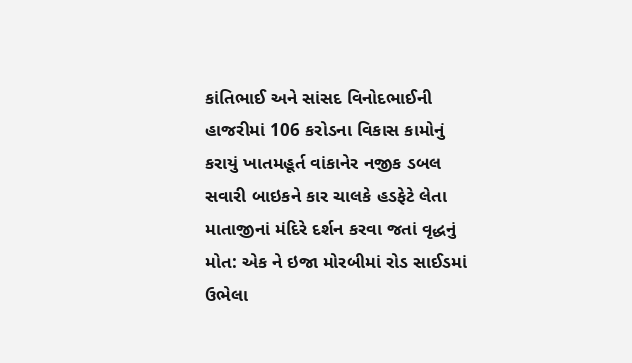કાંતિભાઈ અને સાંસદ વિનોદભાઈની હાજરીમાં 106 કરોડના વિકાસ કામોનું કરાયું ખાતમહૂર્ત વાંકાનેર નજીક ડબલ સવારી બાઇકને કાર ચાલકે હડફેટે લેતા માતાજીનાં મંદિરે દર્શન કરવા જતાં વૃદ્ધનું મોત: એક ને ઇજા મોરબીમાં રોડ સાઈડમાં ઉભેલા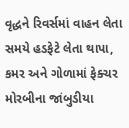વૃદ્ધને રિવર્સમાં વાહન લેતા સમયે હડફેટે લેતા થાપા, કમર અને ગોળામાં ફેક્ચર મોરબીના જાંબુડીયા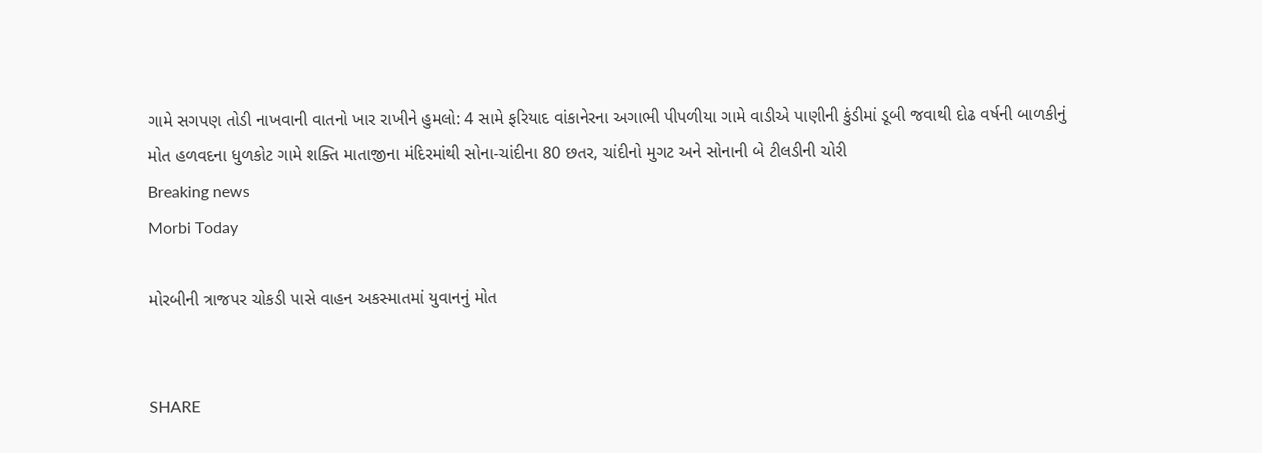ગામે સગપણ તોડી નાખવાની વાતનો ખાર રાખીને હુમલો: 4 સામે ફરિયાદ વાંકાનેરના અગાભી પીપળીયા ગામે વાડીએ પાણીની કુંડીમાં ડૂબી જવાથી દોઢ વર્ષની બાળકીનું મોત હળવદના ધુળકોટ ગામે શક્તિ માતાજીના મંદિરમાંથી સોના-ચાંદીના 80 છતર, ચાંદીનો મુગટ અને સોનાની બે ટીલડીની ચોરી
Breaking news
Morbi Today

મોરબીની ત્રાજપર ચોકડી પાસે વાહન અકસ્માતમાં યુવાનનું મોત


SHARE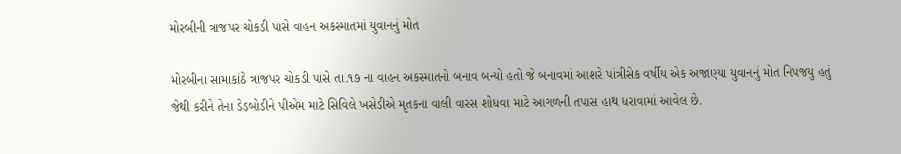મોરબીની ત્રાજપર ચોકડી પાસે વાહન અકસ્માતમાં યુવાનનું મોત

મોરબીના સામાકાંઠે ત્રાજપર ચોકડી પાસે તા.૧૭ ના વાહન અકસ્માતનો બનાવ બન્યો હતો જે બનાવમાં આશરે પાંત્રીસેક વર્ષીય એક અજાણ્યા યુવાનનું મોત નિપજયુ હતું જેથી કરીને તેના ડેડબોડીને પીએમ માટે સિવિલે ખસેડીએ મૃતકના વાલી વારસ શોધવા માટે આગળની તપાસ હાથ ધરાવામાં આવેલ છે.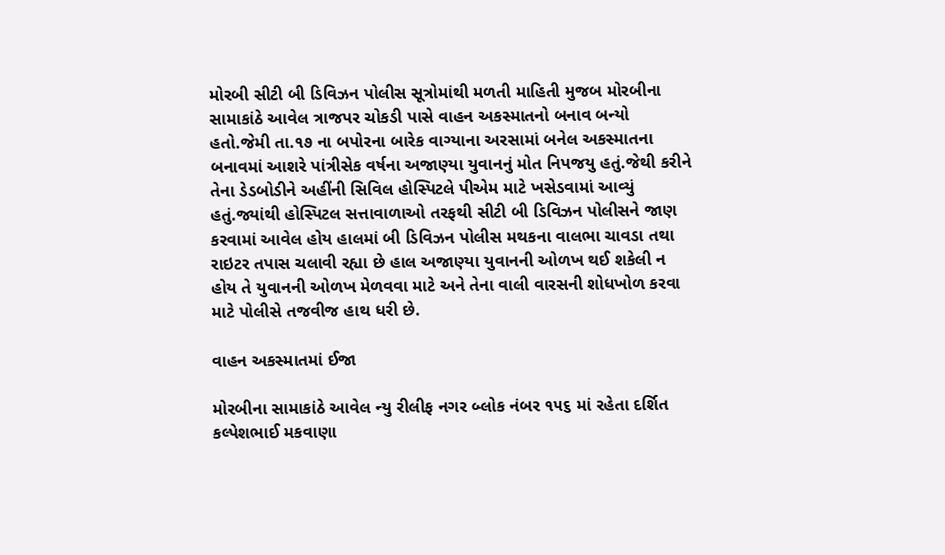મોરબી સીટી બી ડિવિઝન પોલીસ સૂત્રોમાંથી મળતી માહિતી મુજબ મોરબીના સામાકાંઠે આવેલ ત્રાજપર ચોકડી પાસે વાહન અકસ્માતનો બનાવ બન્યો હતો.જેમી તા.૧૭ ના બપોરના બારેક વાગ્યાના અરસામાં બનેલ અકસ્માતના બનાવમાં આશરે પાંત્રીસેક વર્ષના અજાણ્યા યુવાનનું મોત નિપજયુ હતું.જેથી કરીને તેના ડેડબોડીને અહીંની સિવિલ હોસ્પિટલે પીએમ માટે ખસેડવામાં આવ્યું હતું.જ્યાંથી હોસ્પિટલ સત્તાવાળાઓ તરફથી સીટી બી ડિવિઝન પોલીસને જાણ કરવામાં આવેલ હોય હાલમાં બી ડિવિઝન પોલીસ મથકના વાલભા ચાવડા તથા રાઇટર તપાસ ચલાવી રહ્યા છે હાલ અજાણ્યા યુવાનની ઓળખ થઈ શકેલી ન હોય તે યુવાનની ઓળખ મેળવવા માટે અને તેના વાલી વારસની શોધખોળ કરવા માટે પોલીસે તજવીજ હાથ ધરી છે.

વાહન અકસ્માતમાં ઈજા

મોરબીના સામાકાંઠે આવેલ ન્યુ રીલીફ નગર બ્લોક નંબર ૧૫૬ માં રહેતા દર્શિત કલ્પેશભાઈ મકવાણા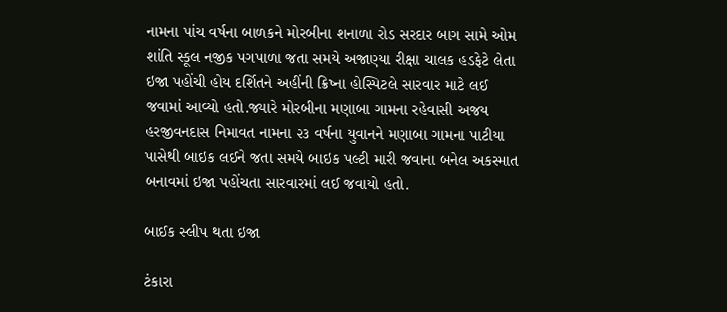નામના પાંચ વર્ષના બાળકને મોરબીના શનાળા રોડ સરદાર બાગ સામે ઓમ શાંતિ સ્કૂલ નજીક પગપાળા જતા સમયે અજાણ્યા રીક્ષા ચાલક હડફેટે લેતા ઇજા પહોંચી હોય દર્શિતને અહીંની ક્રિષ્ના હોસ્પિટલે સારવાર માટે લઈ જવામાં આવ્યો હતો.જ્યારે મોરબીના મણાબા ગામના રહેવાસી અજય હરજીવનદાસ નિમાવત નામના ૨૩ વર્ષના યુવાનને મણાબા ગામના પાટીયા પાસેથી બાઇક લઈને જતા સમયે બાઇક પલ્ટી મારી જવાના બનેલ અકસ્માત બનાવમાં ઇજા પહોંચતા સારવારમાં લઈ જવાયો હતો.

બાઈક સ્લીપ થતા ઇજા

ટંકારા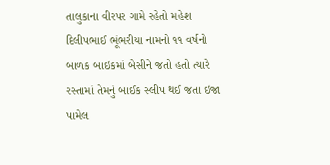તાલુકાના વીરપર ગામે રહેતો મહેશ દિલીપભાઈ ભૂંભરીયા નામનો ૧૧ વર્ષનો બાળક બાઇકમાં બેસીને જતો હતો ત્યારે રસ્તામાં તેમનું બાઈક સ્લીપ થઈ જતા ઇજા પામેલ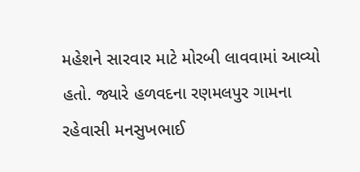મહેશને સારવાર માટે મોરબી લાવવામાં આવ્યો હતો. જ્યારે હળવદના રણમલપુર ગામના રહેવાસી મનસુખભાઈ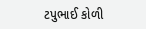ટપુભાઈ કોળી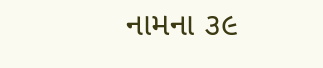નામના ૩૯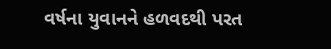વર્ષના યુવાનને હળવદથી પરત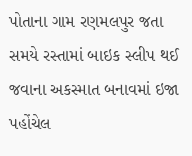પોતાના ગામ રણમલપુર જતા સમયે રસ્તામાં બાઇક સ્લીપ થઈ જવાના અકસ્માત બનાવમાં ઇજા પહોંચેલ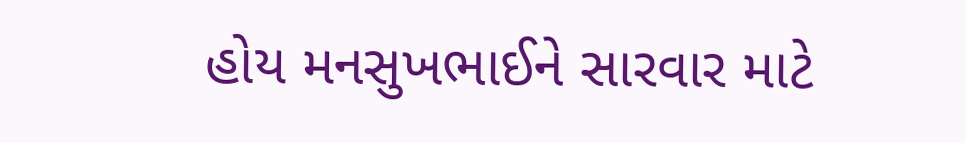હોય મનસુખભાઈને સારવાર માટે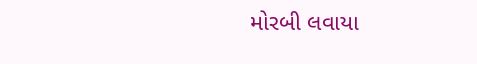મોરબી લવાયા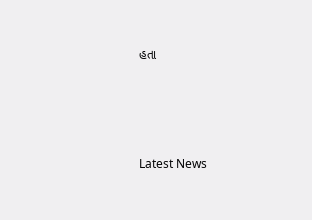હતા






Latest News